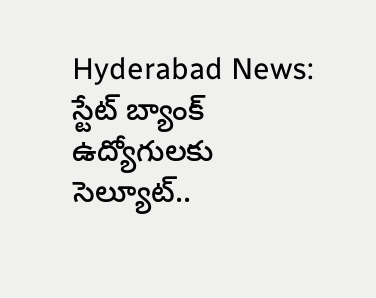Hyderabad News: స్టేట్ బ్యాంక్ ఉద్యోగులకు సెల్యూట్..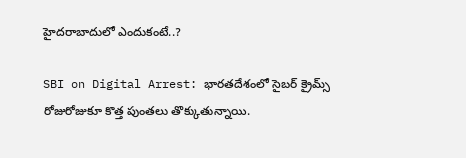హైదరాబాదులో ఎందుకంటే..?

SBI on Digital Arrest: భారతదేశంలో సైబర్ క్రైమ్స్ రోజురోజుకూ కొత్త పుంతలు తొక్కుతున్నాయి.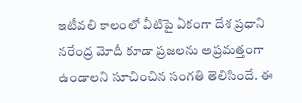ఇటీవలి కాలంలో వీటిపై ఏకంగా దేశ ప్రధాని నరేంద్ర మోదీ కూడా ప్రజలను అప్రమత్తంగా ఉండాలని సూచించిన సంగతి తెలిసిందే. ఈ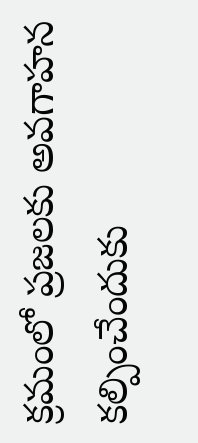క్రమంలో ప్రజలకు అవగాహన కల్పించేందుకు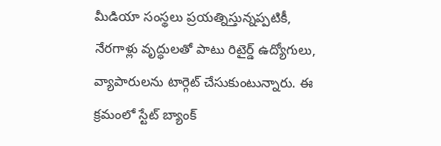మీడియా సంస్థలు ప్రయత్నిస్తున్నప్పటికీ, నేరగాళ్లు వృద్ధులతో పాటు రిటైర్డ్ ఉద్యోగులు, వ్యాపారులను టార్గెట్ చేసుకుంటున్నారు. ఈ క్రమంలో స్టేట్ బ్యాంక్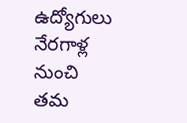ఉద్యోగులు నేరగాళ్ల నుంచి తమ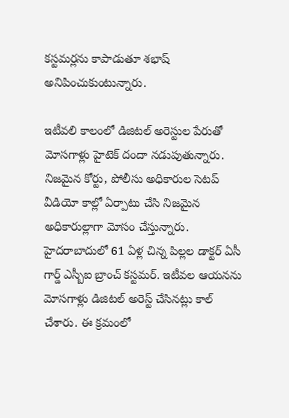కస్టమర్లను కాపాడుతూ శభాష్ అనిపించుకుంటున్నారు.

ఇటీవలి కాలంలో డిజిటల్ అరెస్టుల పేరుతో మోసగాళ్లు హైటెక్ దందా నడుపుతున్నారు. నిజమైన కోర్టు, పోలీసు అధికారుల సెటప్ వీడియో కాల్లో ఏర్పాటు చేసి నిజమైన అధికారుల్లాగా మోసం చేస్తున్నారు. హైదరాబాదులో 61 ఏళ్ల చిన్న పిల్లల డాక్టర్ ఏసీ గార్డ్ ఎస్బీఐ బ్రాంచ్ కస్టమర్. ఇటీవల ఆయనను మోసగాళ్లు డిజిటల్ అరెస్ట్ చేసినట్లు కాల్ చేశారు. ఈ క్రమంలో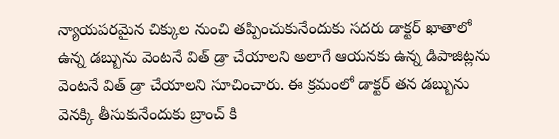న్యాయపరమైన చిక్కుల నుంచి తప్పించుకునేందుకు సదరు డాక్టర్ ఖాతాలో ఉన్న డబ్బును వెంటనే విత్ డ్రా చేయాలని అలాగే ఆయనకు ఉన్న డిపాజిట్లను వెంటనే విత్ డ్రా చేయాలని సూచించారు. ఈ క్రమంలో డాక్టర్ తన డబ్బును వెనక్కి తీసుకునేందుకు బ్రాంచ్ కి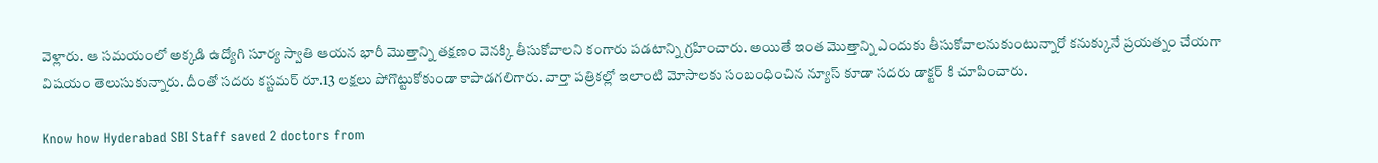వెళ్లారు. ఆ సమయంలో అక్కడి ఉద్యోగి సూర్య స్వాతి ఆయన భారీ మెుత్తాన్ని తక్షణం వెనక్కి తీసుకోవాలని కంగారు పడటాన్ని గ్రహించారు. అయితే ఇంత మెుత్తాన్ని ఎందుకు తీసుకోవాలనుకుంటున్నారో కనుక్కునే ప్రయత్నం చేయగా విషయం తెలుసుకున్నారు. దీంతో సదరు కస్టమర్ రూ.13 లక్షలు పోగొట్టుకోకుండా కాపాడగలిగారు. వార్తా పత్రికల్లో ఇలాంటి మోసాలకు సంబంధించిన న్యూస్ కూడా సదరు డాక్టర్ కి చూపించారు.

Know how Hyderabad SBI Staff saved 2 doctors from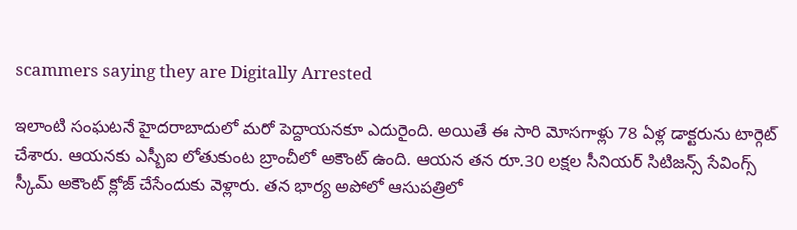scammers saying they are Digitally Arrested

ఇలాంటి సంఘటనే హైదరాబాదులో మరో పెద్దాయనకూ ఎదురైంది. అయితే ఈ సారి మోసగాళ్లు 78 ఏళ్ల డాక్టరును టార్గెట్ చేశారు. ఆయనకు ఎస్బీఐ లోతుకుంట బ్రాంచీలో అకౌంట్ ఉంది. ఆయన తన రూ.30 లక్షల సీనియర్ సిటిజన్స్ సేవింగ్స్ స్కీమ్ అకౌంట్ క్లోజ్ చేసేందుకు వెళ్లారు. తన భార్య అపోలో ఆసుపత్రిలో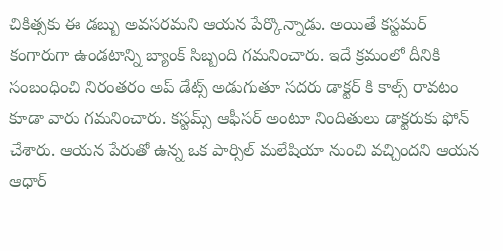చికిత్సకు ఈ డబ్బు అవసరమని ఆయన పేర్కొన్నాడు. అయితే కస్టమర్ కంగారుగా ఉండటాన్ని బ్యాంక్ సిబ్బంది గమనించారు. ఇదే క్రమంలో దీనికి సంబంధించి నిరంతరం అప్ డేట్స్ అడుగుతూ సదరు డాక్టర్ కి కాల్స్ రావటం కూడా వారు గమనించారు. కస్టమ్స్ ఆఫీసర్ అంటూ నిందితులు డాక్టరుకు ఫోన్ చేశారు. ఆయన పేరుతో ఉన్న ఒక పార్సిల్ మలేషియా నుంచి వచ్చిందని ఆయన ఆధార్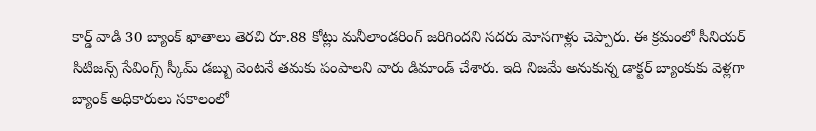కార్డ్ వాడి 30 బ్యాంక్ ఖాతాలు తెరచి రూ.88 కోట్లు మనీలాండరింగ్ జరిగిందని సదరు మోసగాళ్లు చెప్పారు. ఈ క్రమంలో సీనియర్ సిటిజన్స్ సేవింగ్స్ స్కీమ్ డబ్బు వెంటనే తమకు పంపాలని వారు డిమాండ్ చేశారు. ఇది నిజమే అనుకున్న డాక్టర్ బ్యాంకుకు వెళ్లగా బ్యాంక్ అధికారులు సకాలంలో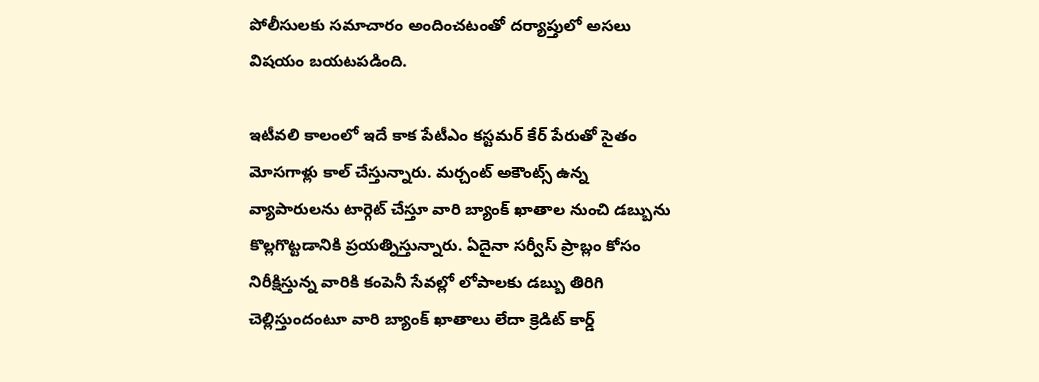పోలీసులకు సమాచారం అందించటంతో దర్యాప్తులో అసలు విషయం బయటపడింది.

ఇటీవలి కాలంలో ఇదే కాక పేటీఎం కస్టమర్ కేర్ పేరుతో సైతం మోసగాళ్లు కాల్ చేస్తున్నారు. మర్చంట్ అకౌంట్స్ ఉన్న వ్యాపారులను టార్గెట్ చేస్తూ వారి బ్యాంక్ ఖాతాల నుంచి డబ్బును కొల్లగొట్టడానికి ప్రయత్నిస్తున్నారు. ఏదైనా సర్వీస్ ప్రాబ్లం కోసం నిరీక్షిస్తున్న వారికి కంపెనీ సేవల్లో లోపాలకు డబ్బు తిరిగి చెల్లిస్తుందంటూ వారి బ్యాంక్ ఖాతాలు లేదా క్రెడిట్ కార్డ్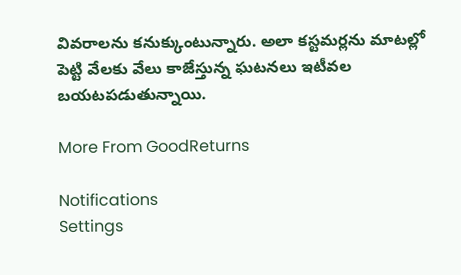వివరాలను కనుక్కుంటున్నారు. అలా కస్టమర్లను మాటల్లో పెట్టి వేలకు వేలు కాజేస్తున్న ఘటనలు ఇటీవల బయటపడుతున్నాయి.

More From GoodReturns

Notifications
Settings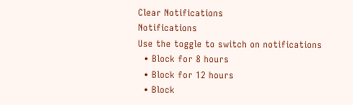Clear Notifications
Notifications
Use the toggle to switch on notifications
  • Block for 8 hours
  • Block for 12 hours
  • Block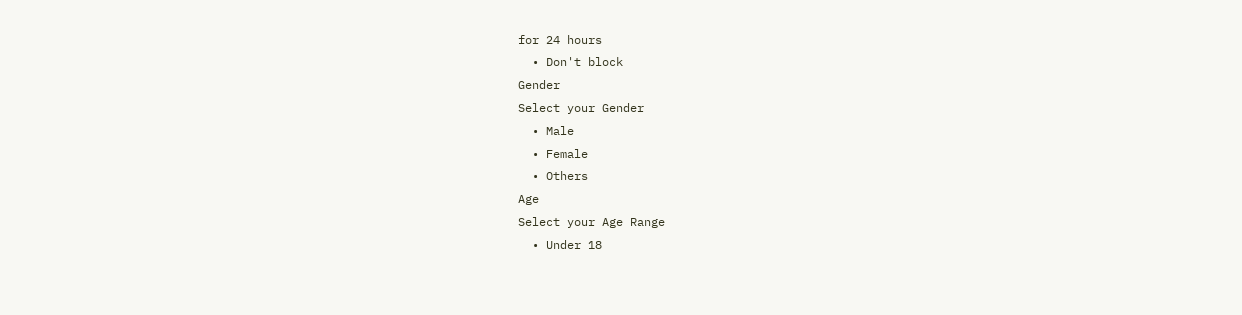for 24 hours
  • Don't block
Gender
Select your Gender
  • Male
  • Female
  • Others
Age
Select your Age Range
  • Under 18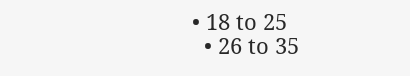• 18 to 25
  • 26 to 35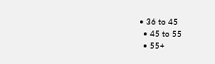• 36 to 45
  • 45 to 55
  • 55+